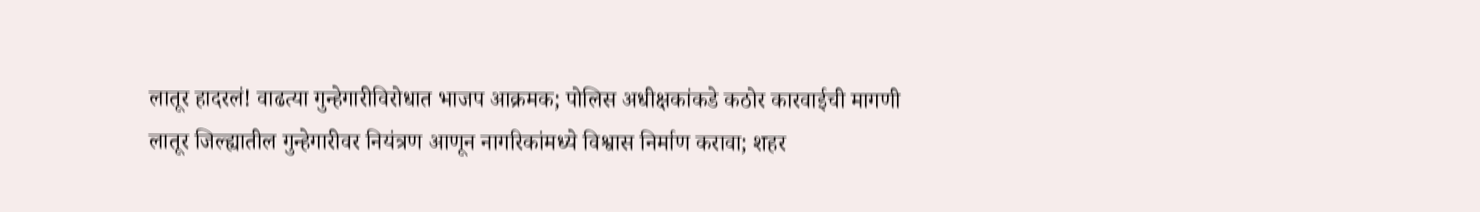लातूर हादरलं! वाढत्या गुन्हेगारीविरोधात भाजप आक्रमक; पोलिस अधीक्षकांकडे कठोर कारवाईची मागणी
लातूर जिल्ह्यातील गुन्हेगारीवर नियंत्रण आणून नागरिकांमध्ये विश्वास निर्माण करावा; शहर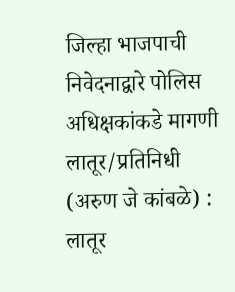जिल्हा भाजपाची निवेदनाद्वारे पोलिस अधिक्षकांकडे मागणी
लातूर/प्रतिनिधी (अरुण जे कांबळे) : लातूर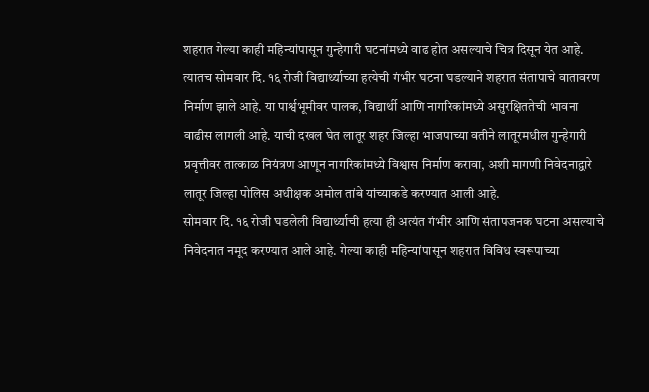शहरात गेल्या काही महिन्यांपासून गुन्हेगारी घटनांमध्ये वाढ होत असल्याचे चित्र दिसून येत आहे. त्यातच सोमवार दि. १६ रोजी विद्यार्थ्याच्या हत्येची गंभीर घटना घडल्याने शहरात संतापाचे वातावरण निर्माण झाले आहे. या पार्श्वभूमीवर पालक, विद्यार्थी आणि नागरिकांमध्ये असुरक्षिततेची भावना वाढीस लागली आहे. याची दखल घेत लातूर शहर जिल्हा भाजपाच्या वतीने लातूरमधील गुन्हेगारी प्रवृत्तीवर तात्काळ नियंत्रण आणून नागरिकांमध्ये विश्वास निर्माण करावा, अशी मागणी निवेदनाद्वारे लातूर जिल्हा पोलिस अधीक्षक अमोल तांबे यांच्याकडे करण्यात आली आहे.
सोमवार दि. १६ रोजी घडलेली विद्यार्थ्याची हत्या ही अत्यंत गंभीर आणि संतापजनक घटना असल्याचे निवेदनात नमूद करण्यात आले आहे. गेल्या काही महिन्यांपासून शहरात विविध स्वरूपाच्या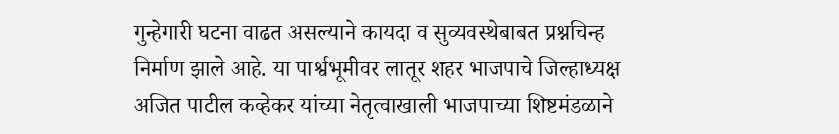गुन्हेगारी घटना वाढत असल्याने कायदा व सुव्यवस्थेबाबत प्रश्नचिन्ह निर्माण झाले आहे. या पार्श्वभूमीवर लातूर शहर भाजपाचे जिल्हाध्यक्ष अजित पाटील कव्हेकर यांच्या नेतृत्वाखाली भाजपाच्या शिष्टमंडळाने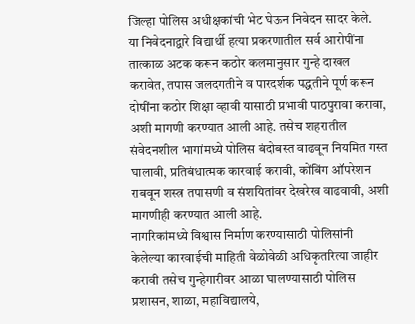जिल्हा पोलिस अधीक्षकांची भेट घेऊन निवेदन सादर केले.
या निवेदनाद्वारे विद्यार्थी हत्या प्रकरणातील सर्व आरोपींना तात्काळ अटक करून कठोर कलमानुसार गुन्हे दाखल करावेत, तपास जलदगतीने व पारदर्शक पद्धतीने पूर्ण करून दोषींना कठोर शिक्षा व्हावी यासाठी प्रभावी पाठपुरावा करावा, अशी मागणी करण्यात आली आहे. तसेच शहरातील संवेदनशील भागांमध्ये पोलिस बंदोबस्त वाढवून नियमित गस्त घालावी, प्रतिबंधात्मक कारवाई करावी, कोंबिंग ऑपरेशन राबवून शस्त्र तपासणी व संशयितांवर देखरेख वाढवावी, अशी मागणीही करण्यात आली आहे.
नागरिकांमध्ये विश्वास निर्माण करण्यासाठी पोलिसांनी केलेल्या कारवाईची माहिती वेळोवेळी अधिकृतरित्या जाहीर करावी तसेच गुन्हेगारीवर आळा घालण्यासाठी पोलिस प्रशासन, शाळा, महाविद्यालये,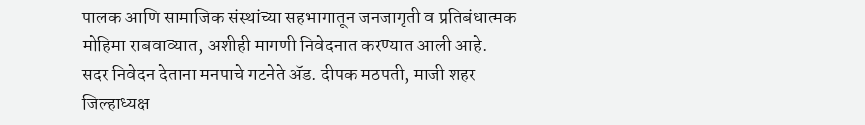पालक आणि सामाजिक संस्थांच्या सहभागातून जनजागृती व प्रतिबंधात्मक मोहिमा राबवाव्यात, अशीही मागणी निवेदनात करण्यात आली आहे.
सदर निवेदन देताना मनपाचे गटनेते ॲड. दीपक मठपती, माजी शहर जिल्हाध्यक्ष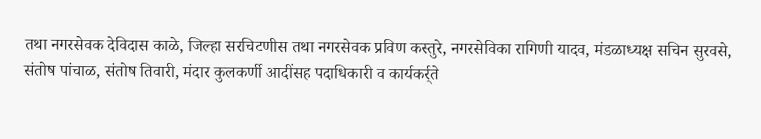तथा नगरसेवक देविदास काळे, जिल्हा सरचिटणीस तथा नगरसेवक प्रविण कस्तुरे, नगरसेविका रागिणी यादव, मंडळाध्यक्ष सचिन सुरवसे, संतोष पांचाळ, संतोष तिवारी, मंदार कुलकर्णी आदींसह पदाधिकारी व कार्यकर्र्ते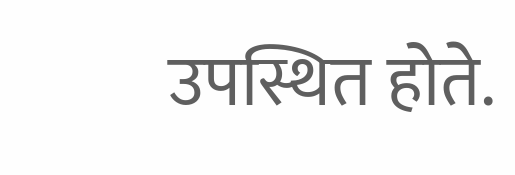उपस्थित होते.